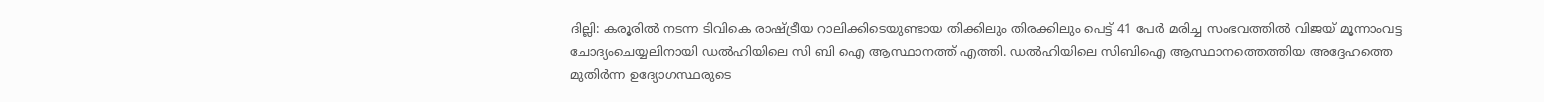ദില്ലി: കരൂരിൽ നടന്ന ടിവികെ രാഷ്ട്രീയ റാലിക്കിടെയുണ്ടായ തിക്കിലും തിരക്കിലും പെട്ട് 41 പേർ മരിച്ച സംഭവത്തിൽ വിജയ് മൂന്നാംവട്ട ചോദ്യംചെയ്യലിനായി ഡൽഹിയിലെ സി ബി ഐ ആസ്ഥാനത്ത് എത്തി. ഡൽഹിയിലെ സിബിഐ ആസ്ഥാനത്തെത്തിയ അദ്ദേഹത്തെ മുതിർന്ന ഉദ്യോഗസ്ഥരുടെ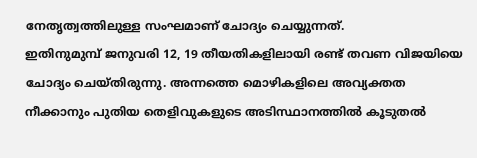നേതൃത്വത്തിലുള്ള സംഘമാണ് ചോദ്യം ചെയ്യുന്നത്.
ഇതിനുമുമ്പ് ജനുവരി 12, 19 തീയതികളിലായി രണ്ട് തവണ വിജയിയെ ചോദ്യം ചെയ്തിരുന്നു. അന്നത്തെ മൊഴികളിലെ അവ്യക്തത നീക്കാനും പുതിയ തെളിവുകളുടെ അടിസ്ഥാനത്തിൽ കൂടുതൽ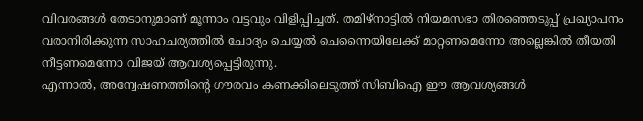വിവരങ്ങൾ തേടാനുമാണ് മൂന്നാം വട്ടവും വിളിപ്പിച്ചത്. തമിഴ്നാട്ടിൽ നിയമസഭാ തിരഞ്ഞെടുപ്പ് പ്രഖ്യാപനം വരാനിരിക്കുന്ന സാഹചര്യത്തിൽ ചോദ്യം ചെയ്യൽ ചെന്നൈയിലേക്ക് മാറ്റണമെന്നോ അല്ലെങ്കിൽ തീയതി നീട്ടണമെന്നോ വിജയ് ആവശ്യപ്പെട്ടിരുന്നു.
എന്നാൽ, അന്വേഷണത്തിന്റെ ഗൗരവം കണക്കിലെടുത്ത് സിബിഐ ഈ ആവശ്യങ്ങൾ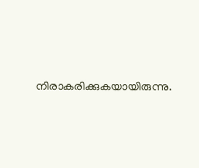നിരാകരിക്കുകയായിരുന്നു.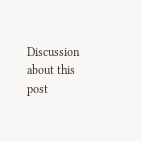Discussion about this post